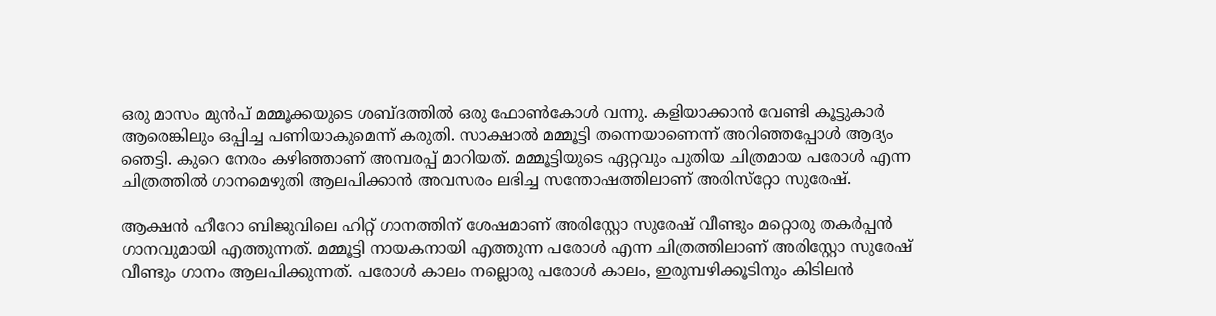ഒരു മാസം മുൻപ് മമ്മൂക്കയുടെ ശബ്ദത്തിൽ ഒരു ഫോൺകോൾ വന്നു. കളിയാക്കാൻ വേണ്ടി കൂട്ടുകാർ ആരെങ്കിലും ഒപ്പിച്ച പണിയാകുമെന്ന് കരുതി. സാക്ഷാൽ മമ്മൂട്ടി തന്നെയാണെന്ന് അറിഞ്ഞപ്പോൾ ആദ്യം ഞെട്ടി. കുറെ നേരം കഴിഞ്ഞാണ് അമ്പരപ്പ് മാറിയത്. മമ്മൂട്ടിയുടെ ഏറ്റവും പുതിയ ചിത്രമായ പരോൾ എന്ന ചിത്രത്തിൽ ഗാനമെഴുതി ആലപിക്കാൻ അവസരം ലഭിച്ച സന്തോഷത്തിലാണ് അരിസ്‌റ്റോ സുരേഷ്.

ആക്ഷൻ ഹീറോ ബിജുവിലെ ഹിറ്റ് ഗാനത്തിന് ശേഷമാണ് അരിസ്റ്റോ സുരേഷ് വീണ്ടും മറ്റൊരു തകർപ്പൻ ഗാനവുമായി എത്തുന്നത്. മമ്മൂട്ടി നായകനായി എത്തുന്ന പരോൾ എന്ന ചിത്രത്തിലാണ് അരിസ്റ്റോ സുരേഷ് വീണ്ടും ഗാനം ആലപിക്കുന്നത്. പരോൾ കാലം നല്ലൊരു പരോൾ കാലം, ഇരുമ്പഴിക്കൂടിനും കിടിലൻ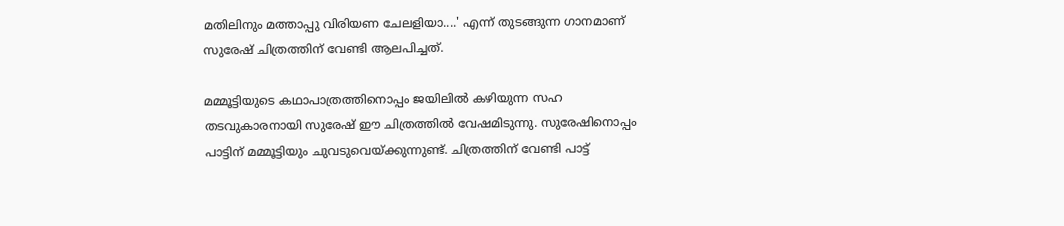മതിലിനും മത്താപ്പു വിരിയണ ചേലളിയാ....' എന്ന് തുടങ്ങുന്ന ഗാനമാണ് സുരേഷ് ചിത്രത്തിന് വേണ്ടി ആലപിച്ചത്.

മമ്മൂട്ടിയുടെ കഥാപാത്രത്തിനൊപ്പം ജയിലിൽ കഴിയുന്ന സഹ തടവുകാരനായി സുരേഷ് ഈ ചിത്രത്തിൽ വേഷമിടുന്നു. സുരേഷിനൊപ്പം പാട്ടിന് മമ്മൂട്ടിയും ചുവടുവെയ്ക്കുന്നുണ്ട്. ചിത്രത്തിന് വേണ്ടി പാട്ട്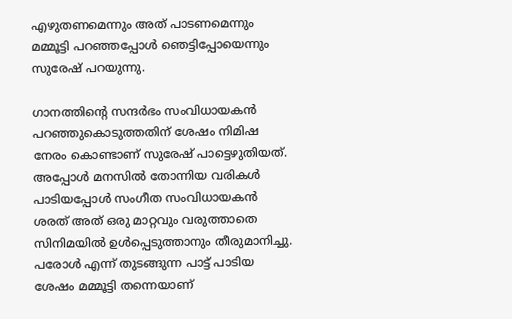എഴുതണമെന്നും അത് പാടണമെന്നും മമ്മൂട്ടി പറഞ്ഞപ്പോൾ ഞെട്ടിപ്പോയെന്നും സുരേഷ് പറയുന്നു.

ഗാനത്തിന്റെ സന്ദർഭം സംവിധായകൻ പറഞ്ഞുകൊടുത്തതിന് ശേഷം നിമിഷ നേരം കൊണ്ടാണ് സുരേഷ് പാട്ടെഴുതിയത്. അപ്പോൾ മനസിൽ തോന്നിയ വരികൾ പാടിയപ്പോൾ സംഗീത സംവിധായകൻ ശരത് അത് ഒരു മാറ്റവും വരുത്താതെ സിനിമയിൽ ഉൾപ്പെടുത്താനും തീരുമാനിച്ചു. പരോൾ എന്ന് തുടങ്ങുന്ന പാട്ട് പാടിയ ശേഷം മമ്മൂട്ടി തന്നെയാണ്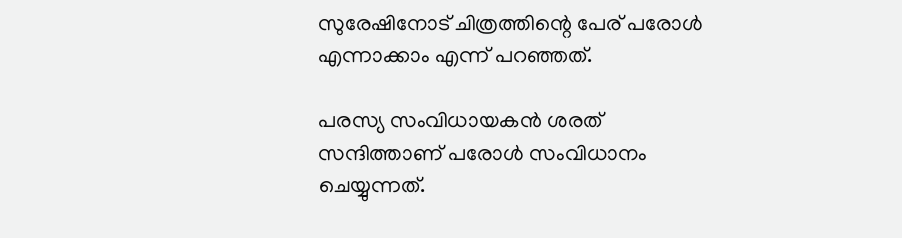സുരേഷിനോട് ചിത്രത്തിന്റെ പേര് പരോൾ എന്നാക്കാം എന്ന് പറഞ്ഞത്.

പരസ്യ സംവിധായകൻ ശരത് സന്ദിത്താണ് പരോൾ സംവിധാനം ചെയ്യുന്നത്.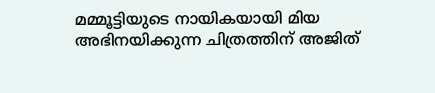മമ്മൂട്ടിയുടെ നായികയായി മിയ അഭിനയിക്കുന്ന ചിത്രത്തിന് അജിത്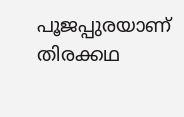പൂജപ്പുരയാണ് തിരക്കഥ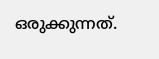ഒരുക്കുന്നത്.